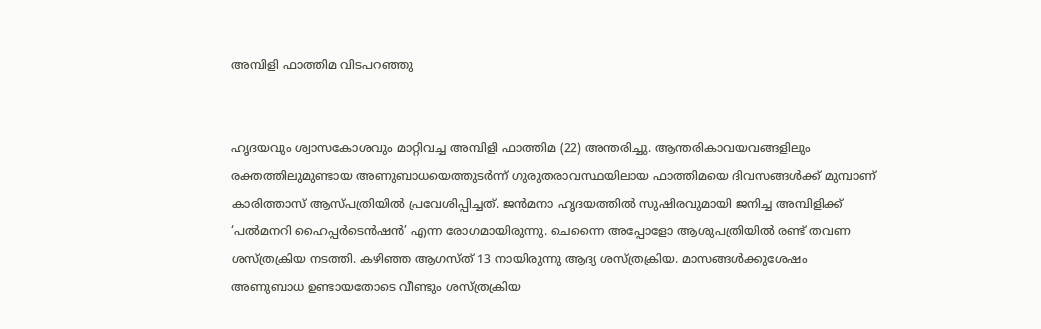അമ്പിളി ഫാത്തിമ വിടപറഞ്ഞു


ഹൃദയവും ശ്വാസകോശവും മാറ്റിവച്ച അമ്പിളി ഫാത്തിമ (22) അന്തരിച്ചു. ആന്തരികാവയവങ്ങളിലും രക്തത്തിലുമുണ്ടായ അണുബാധയെത്തുടര്‍ന്ന് ഗുരുതരാവസ്ഥയിലായ ഫാത്തിമയെ ദിവസങ്ങള്‍ക്ക് മുമ്പാണ് കാരിത്താസ് ആസ്പത്രിയില്‍ പ്രവേശിപ്പിച്ചത്. ജന്‍മനാ ഹൃദയത്തില്‍ സുഷിരവുമായി ജനിച്ച അമ്പിളിക്ക് ‘പല്‍മനറി ഹൈപ്പര്‍ടെന്‍ഷന്‍’ എന്ന രോഗമായിരുന്നു. ചെന്നൈ അപ്പോളോ ആശുപത്രിയില്‍ രണ്ട് തവണ ശസ്ത്രക്രിയ നടത്തി. കഴിഞ്ഞ ആഗസ്ത് 13 നായിരുന്നു ആദ്യ ശസ്ത്രക്രിയ. മാസങ്ങള്‍ക്കുശേഷം അണുബാധ ഉണ്ടായതോടെ വീണ്ടും ശസ്ത്രക്രിയ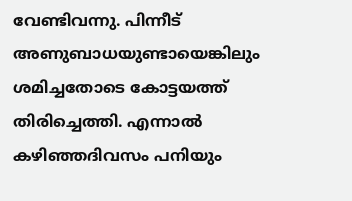വേണ്ടിവന്നു. പിന്നീട് അണുബാധയുണ്ടായെങ്കിലും ശമിച്ചതോടെ കോട്ടയത്ത് തിരിച്ചെത്തി. എന്നാല്‍ കഴിഞ്ഞദിവസം പനിയും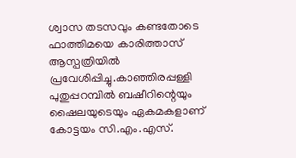ശ്വാസ തടസവും കണ്ടതോടെ ഫാത്തിമയെ കാരിത്താസ് ആസ്പത്രിയില്‍ പ്രവേശിപ്പിച്ചു.കാഞ്ഞിരപ്പള്ളി പുതുപ്പറമ്പില്‍ ബഷീറിന്റെയും ഷൈലയുടെയും ഏകമകളാണ് കോട്ടയം സി.എം.എസ്.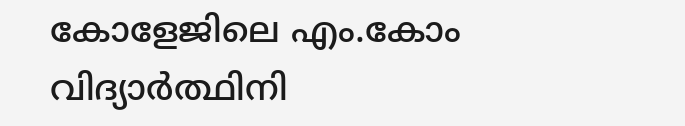കോളേജിലെ എം.കോം വിദ്യാര്‍ത്ഥിനി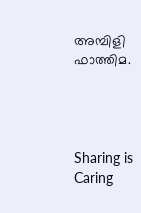അമ്പിളി ഫാത്തിമ.




Sharing is Caring